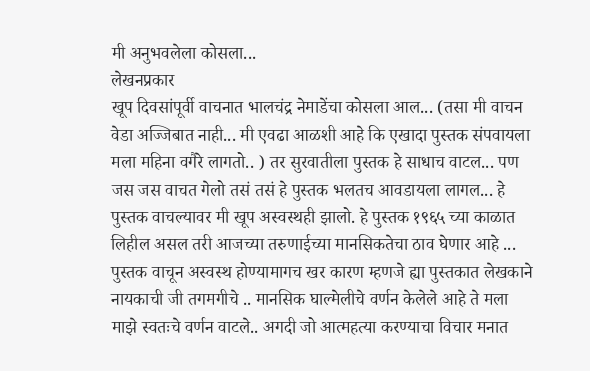मी अनुभवलेला कोसला...
लेखनप्रकार
खूप दिवसांपूर्वी वाचनात भालचंद्र नेमाडेंचा कोसला आल... (तसा मी वाचन वेडा अज्जिबात नाही... मी एवढा आळशी आहे कि एखादा पुस्तक संपवायला मला महिना वगैरे लागतो.. ) तर सुरवातीला पुस्तक हे साधाच वाटल... पण जस जस वाचत गेलो तसं तसं हे पुस्तक भलतच आवडायला लागल... हे पुस्तक वाचल्यावर मी खूप अस्वस्थही झालो. हे पुस्तक १९६५ च्या काळात लिहील असल तरी आजच्या तरुणाईच्या मानसिकतेचा ठाव घेणार आहे ... पुस्तक वाचून अस्वस्थ होण्यामागच खर कारण म्हणजे ह्या पुस्तकात लेखकाने नायकाची जी तगमगीचे .. मानसिक घाल्मेलीचे वर्णन केलेले आहे ते मला माझे स्वतःचे वर्णन वाटले.. अगदी जो आत्महत्या करण्याचा विचार मनात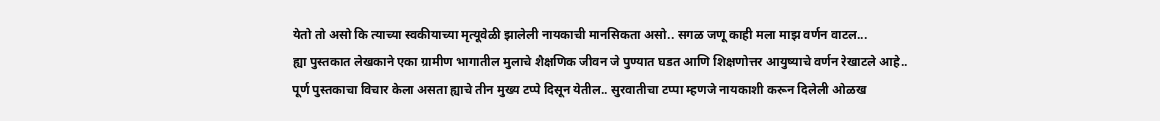येतो तो असो कि त्याच्या स्वकीयाच्या मृत्यूवेळी झालेली नायकाची मानसिकता असो.. सगळ जणू काही मला माझ वर्णन वाटल...
ह्या पुस्तकात लेखकाने एका ग्रामीण भागातील मुलाचे शैक्षणिक जीवन जे पुण्यात घडत आणि शिक्षणोत्तर आयुष्याचे वर्णन रेखाटले आहे..
पूर्ण पुस्तकाचा विचार केला असता ह्याचे तीन मुख्य टप्पे दिसून येतील.. सुरवातीचा टप्पा म्हणजे नायकाशी करून दिलेली ओळख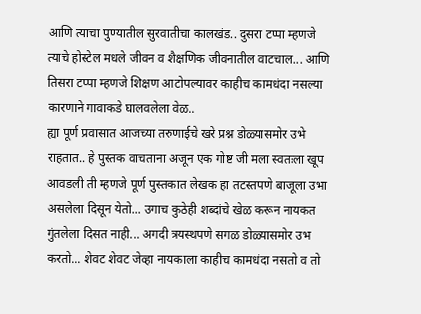आणि त्याचा पुण्यातील सुरवातीचा कालखंड.. दुसरा टप्पा म्हणजे त्याचे होस्टेल मधले जीवन व शैक्षणिक जीवनातील वाटचाल... आणि तिसरा टप्पा म्हणजे शिक्षण आटोपल्यावर काहीच कामधंदा नसल्या कारणाने गावाकडे घालवलेला वेळ..
ह्या पूर्ण प्रवासात आजच्या तरुणाईचे खरे प्रश्न डोळ्यासमोर उभे राहतात.. हे पुस्तक वाचताना अजून एक गोष्ट जी मला स्वतःला खूप आवडली ती म्हणजे पूर्ण पुस्तकात लेखक हा तटस्तपणे बाजूला उभा असलेला दिसून येतो... उगाच कुठेही शब्दांचे खेळ करून नायकत गुंतलेला दिसत नाही... अगदी त्रयस्थपणे सगळ डोळ्यासमोर उभ करतो... शेवट शेवट जेव्हा नायकाला काहीच कामधंदा नसतो व तो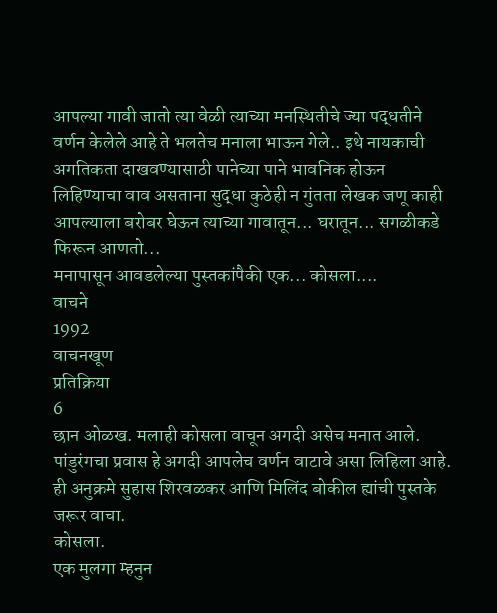आपल्या गावी जातो त्या वेळी त्याच्या मनस्थितीचे ज्या पद्धतीने वर्णन केलेले आहे ते भलतेच मनाला भाऊन गेले.. इथे नायकाची अगतिकता दाखवण्यासाठी पानेच्या पाने भावनिक होऊन लिहिण्याचा वाव असताना सुद्धा कुठेही न गुंतता लेखक जणू काही आपल्याला बरोबर घेऊन त्याच्या गावातून... घरातून... सगळीकडे फिरून आणतो...
मनापासून आवडलेल्या पुस्तकांपैकी एक... कोसला....
वाचने
1992
वाचनखूण
प्रतिक्रिया
6
छान ओळख. मलाही कोसला वाचून अगदी असेच मनात आले. पांडुरंगचा प्रवास हे अगदी आपलेच वर्णन वाटावे असा लिहिला आहे.
ही अनुक्रमे सुहास शिरवळकर आणि मिलिंद बोकील ह्यांची पुस्तके जरूर वाचा.
कोसला.
एक मुलगा म्हनुन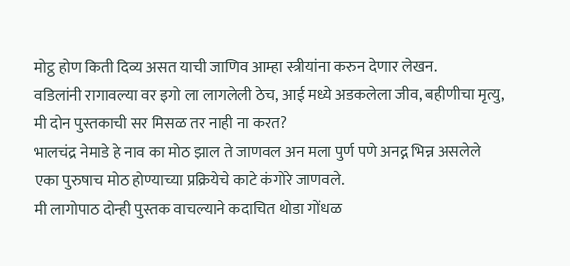मोट्ठ होण किती दिव्य असत याची जाणिव आम्हा स्त्रीयांना करुन देणार लेखन.
वडिलांनी रागावल्या वर इगो ला लागलेली ठेच, आई मध्ये अडकलेला जीव, बहीणीचा मृत्यु, मी दोन पुस्तकाची सर मिसळ तर नाही ना करत?
भालचंद्र नेमाडे हे नाव का मोठ झाल ते जाणवल अन मला पुर्ण पणे अनद्न भिन्न असलेले एका पुरुषाच मोठ होण्याच्या प्रक्रियेचे काटे कंगोरे जाणवले.
मी लागोपाठ दोन्ही पुस्तक वाचल्याने कदाचित थोडा गोंधळ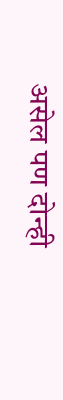असेल पण दोन्ही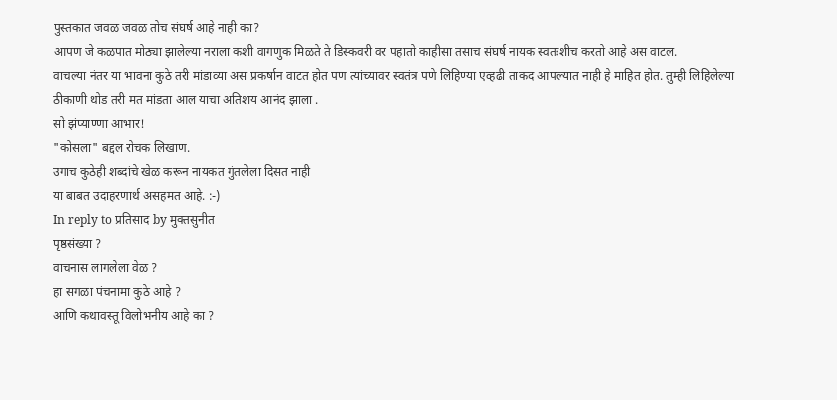पुस्तकात जवळ जवळ तोच संघर्ष आहे नाही का?
आपण जे कळपात मोठ्या झालेल्या नराला कशी वागणुक मिळते ते डिस्कवरी वर पहातो काहीसा तसाच संघर्ष नायक स्वतःशीच करतो आहे अस वाटल.
वाचल्या नंतर या भावना कुठे तरी मांडाव्या अस प्रकर्षान वाटत होत पण त्यांच्यावर स्वतंत्र पणे लिहिण्या एव्हढी ताकद आपल्यात नाही हे माहित होत. तुम्ही लिहिलेल्या ठीकाणी थोड तरी मत मांडता आल याचा अतिशय आनंद झाला .
सो झंप्याण्णा आभार!
"कोसला" बद्दल रोचक लिखाण.
उगाच कुठेही शब्दांचे खेळ करून नायकत गुंतलेला दिसत नाही
या बाबत उदाहरणार्थ असहमत आहे. :-)
In reply to प्रतिसाद by मुक्तसुनीत
पृष्ठसंख्या ?
वाचनास लागलेला वेळ ?
हा सगळा पंचनामा कुठे आहे ?
आणि कथावस्तू विलोभनीय आहे का ?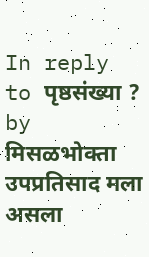In reply to पृष्ठसंख्या ? by मिसळभोक्ता
उपप्रतिसाद मला असला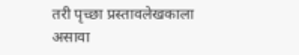तरी पृच्छा प्रस्तावलेखकाला असावा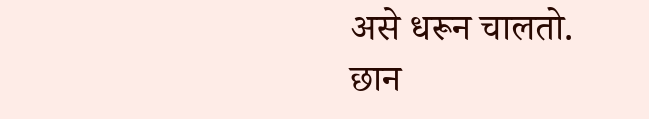असे धरून चालतो.
छान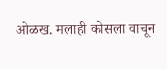ओळख. मलाही कोसला वाचून